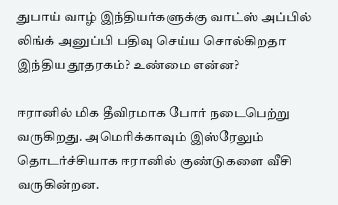துபாய் வாழ் இந்தியர்களுக்கு வாட்ஸ் அப்பில் லிங்க் அனுப்பி பதிவு செய்ய சொல்கிறதா இந்திய தூதரகம்? உண்மை என்ன?

ஈரானில் மிக தீவிரமாக போர் நடைபெற்று வருகிறது. அமெரிக்காவும் இஸ்ரேலும் தொடர்ச்சியாக ஈரானில் குண்டுகளை வீசி வருகின்றன.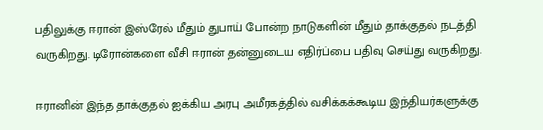பதிலுக்கு ஈரான் இஸ்ரேல் மீதும் துபாய் போன்ற நாடுகளின் மீதும் தாக்குதல் நடத்தி வருகிறது. டிரோன்களை வீசி ஈரான் தன்னுடைய எதிர்ப்பை பதிவு செய்து வருகிறது.

ஈரானின் இந்த தாக்குதல் ஐக்கிய அரபு அமீரகத்தில் வசிக்கக்கூடிய இந்தியர்களுக்கு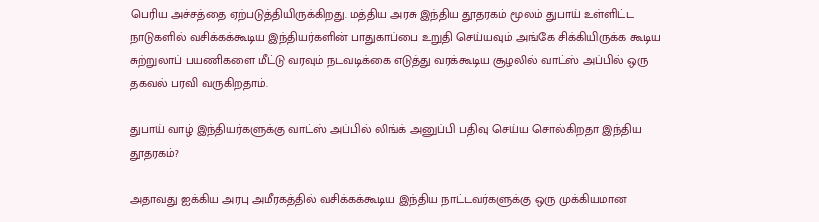பெரிய அச்சத்தை ஏற்படுத்தியிருக்கிறது. மத்திய அரசு இந்திய தூதரகம் மூலம் துபாய் உள்ளிட்ட நாடுகளில் வசிக்கக்கூடிய இந்தியர்களின் பாதுகாப்பை உறுதி செய்யவும் அங்கே சிக்கியிருக்க கூடிய சுற்றுலாப் பயணிகளை மீட்டு வரவும் நடவடிக்கை எடுத்து வரக்கூடிய சூழலில் வாட்ஸ் அப்பில் ஒரு தகவல் பரவி வருகிறதாம்.

துபாய் வாழ் இந்தியர்களுக்கு வாட்ஸ் அப்பில் லிங்க் அனுப்பி பதிவு செய்ய சொல்கிறதா இந்திய தூதரகம்?

அதாவது ஐக்கிய அரபு அமீரகத்தில் வசிக்கக்கூடிய இந்திய நாட்டவர்களுக்கு ஒரு முக்கியமான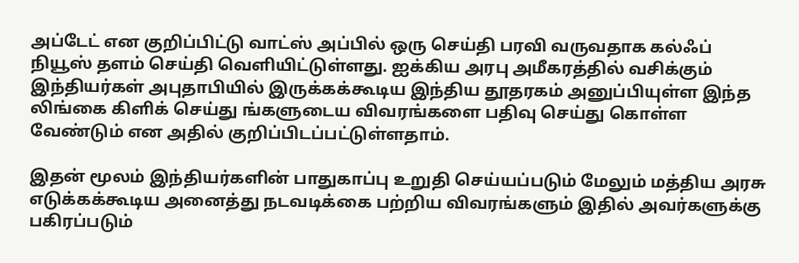அப்டேட் என குறிப்பிட்டு வாட்ஸ் அப்பில் ஒரு செய்தி பரவி வருவதாக கல்ஃப் நியூஸ் தளம் செய்தி வெளியிட்டுள்ளது. ஐக்கிய அரபு அமீகரத்தில் வசிக்கும் இந்தியர்கள் அபுதாபியில் இருக்கக்கூடிய இந்திய தூதரகம் அனுப்பியுள்ள இந்த லிங்கை கிளிக் செய்து ங்களுடைய விவரங்களை பதிவு செய்து கொள்ள வேண்டும் என அதில் குறிப்பிடப்பட்டுள்ளதாம்.

இதன் மூலம் இந்தியர்களின் பாதுகாப்பு உறுதி செய்யப்படும் மேலும் மத்திய அரசு எடுக்கக்கூடிய அனைத்து நடவடிக்கை பற்றிய விவரங்களும் இதில் அவர்களுக்கு பகிரப்படும்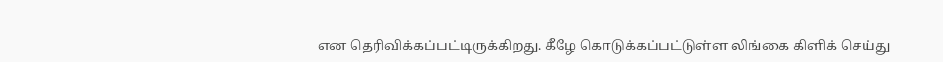என தெரிவிக்கப்பட்டிருக்கிறது. கீழே கொடுக்கப்பட்டுள்ள லிங்கை கிளிக் செய்து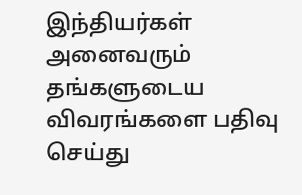இந்தியர்கள் அனைவரும் தங்களுடைய விவரங்களை பதிவு செய்து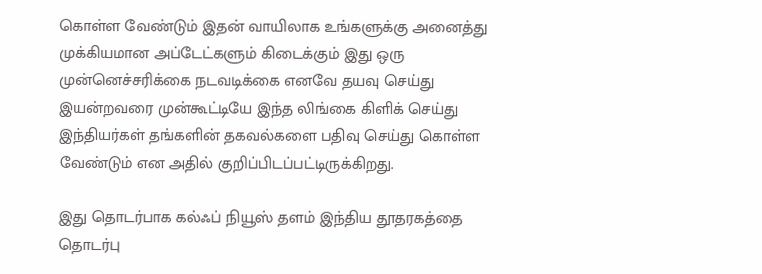கொள்ள வேண்டும் இதன் வாயிலாக உங்களுக்கு அனைத்து முக்கியமான அப்டேட்களும் கிடைக்கும் இது ஒரு முன்னெச்சரிக்கை நடவடிக்கை எனவே தயவு செய்து இயன்றவரை முன்கூட்டியே இந்த லிங்கை கிளிக் செய்து இந்தியர்கள் தங்களின் தகவல்களை பதிவு செய்து கொள்ள வேண்டும் என அதில் குறிப்பிடப்பட்டிருக்கிறது.

இது தொடர்பாக கல்ஃப் நியூஸ் தளம் இந்திய தூதரகத்தை தொடர்பு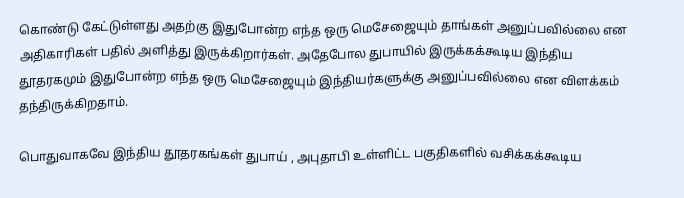கொண்டு கேட்டுள்ளது அதற்கு இதுபோன்ற எந்த ஒரு மெசேஜையும் தாங்கள் அனுப்பவில்லை என அதிகாரிகள் பதில் அளித்து இருக்கிறார்கள். அதேபோல துபாயில் இருக்கக்கூடிய இந்திய தூதரகமும் இதுபோன்ற எந்த ஒரு மெசேஜையும் இந்தியர்களுக்கு அனுப்பவில்லை என விளக்கம் தந்திருக்கிறதாம்.

பொதுவாகவே இந்திய தூதரகங்கள் துபாய் , அபுதாபி உள்ளிட்ட பகுதிகளில் வசிக்கக்கூடிய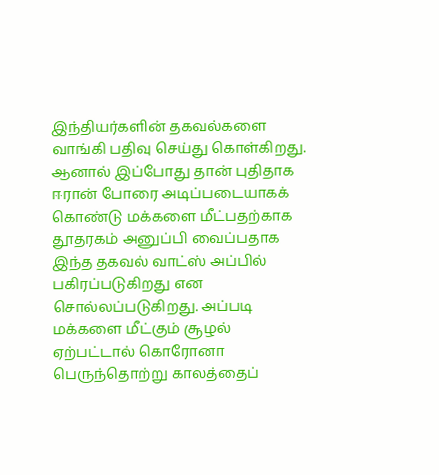இந்தியர்களின் தகவல்களை வாங்கி பதிவு செய்து கொள்கிறது. ஆனால் இப்போது தான் புதிதாக ஈரான் போரை அடிப்படையாகக் கொண்டு மக்களை மீட்பதற்காக தூதரகம் அனுப்பி வைப்பதாக இந்த தகவல் வாட்ஸ் அப்பில் பகிரப்படுகிறது என சொல்லப்படுகிறது. அப்படி மக்களை மீட்கும் சூழல் ஏற்பட்டால் கொரோனா பெருந்தொற்று காலத்தைப்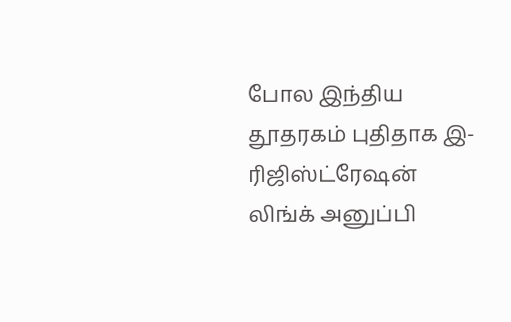போல இந்திய தூதரகம் புதிதாக இ-ரிஜிஸ்ட்ரேஷன் லிங்க் அனுப்பி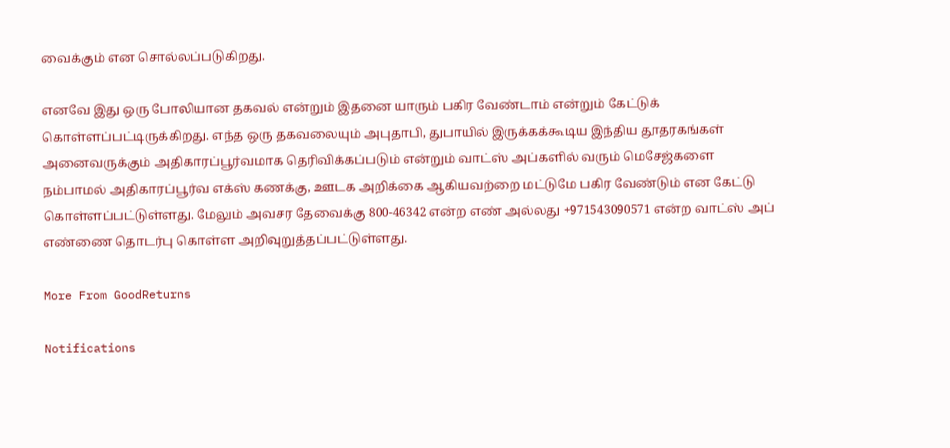வைக்கும் என சொல்லப்படுகிறது.

எனவே இது ஒரு போலியான தகவல் என்றும் இதனை யாரும் பகிர வேண்டாம் என்றும் கேட்டுக் கொள்ளப்பட்டிருக்கிறது. எந்த ஒரு தகவலையும் அபுதாபி, துபாயில் இருக்கக்கூடிய இந்திய தூதரகங்கள் அனைவருக்கும் அதிகாரப்பூர்வமாக தெரிவிக்கப்படும் என்றும் வாட்ஸ் அப்களில் வரும் மெசேஜ்களை நம்பாமல் அதிகாரப்பூர்வ எக்ஸ் கணக்கு, ஊடக அறிக்கை ஆகியவற்றை மட்டுமே பகிர வேண்டும் என கேட்டு கொள்ளப்பட்டுள்ளது. மேலும் அவசர தேவைக்கு 800-46342 என்ற எண் அல்லது +971543090571 என்ற வாட்ஸ் அப் எண்ணை தொடர்பு கொள்ள அறிவுறுத்தப்பட்டுள்ளது.

More From GoodReturns

Notifications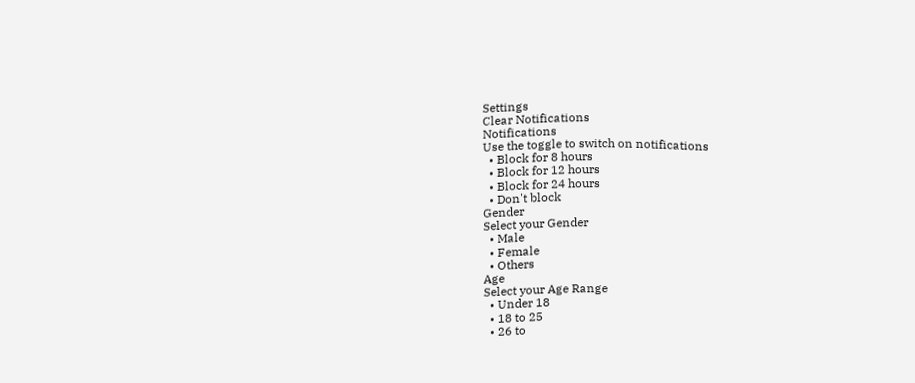Settings
Clear Notifications
Notifications
Use the toggle to switch on notifications
  • Block for 8 hours
  • Block for 12 hours
  • Block for 24 hours
  • Don't block
Gender
Select your Gender
  • Male
  • Female
  • Others
Age
Select your Age Range
  • Under 18
  • 18 to 25
  • 26 to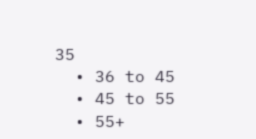35
  • 36 to 45
  • 45 to 55
  • 55+